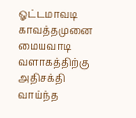ஓட்டமாவடி காவத்தமுனை மையவாடி வளாகத்திற்கு அதிசக்தி வாய்ந்த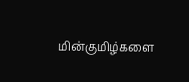மின்குமிழ்களை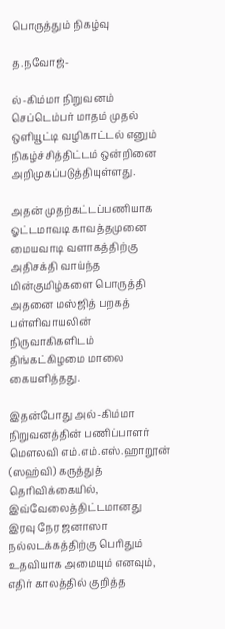பொருத்தும் நிகழ்வு

த.நவோஜ்-

ல்-கிம்மா நிறுவனம் செப்டெம்பர் மாதம் முதல் ஒளியூட்டி வழிகாட்டல் எனும் நிகழ்ச்சித்திட்டம் ஒன்றினை அறிமுகப்படுத்தியுள்ளது.

அதன் முதற்கட்டப்பணியாக ஓட்டமாவடி காவத்தமுனை மையவாடி வளாகத்திற்கு அதிசக்தி வாய்ந்த மின்குமிழ்களை பொருத்தி அதனை மஸ்ஜித் பறகத் பள்ளிவாயலின் நிருவாகிகளிடம் திங்கட்கிழமை மாலை கையளித்தது.

இதன்போது அல்-கிம்மா நிறுவனத்தின் பணிப்பாளர் மௌலவி எம்.எம்.எஸ்.ஹாறூன் (ஸஹ்வி) கருத்துத் தெரிவிக்கையில், இவ்வேலைத்திட்டமானது இரவு நேர ஜனாஸா நல்லடக்கத்திற்கு பெரிதும் உதவியாக அமையும் எனவும், எதிர் காலத்தில் குறித்த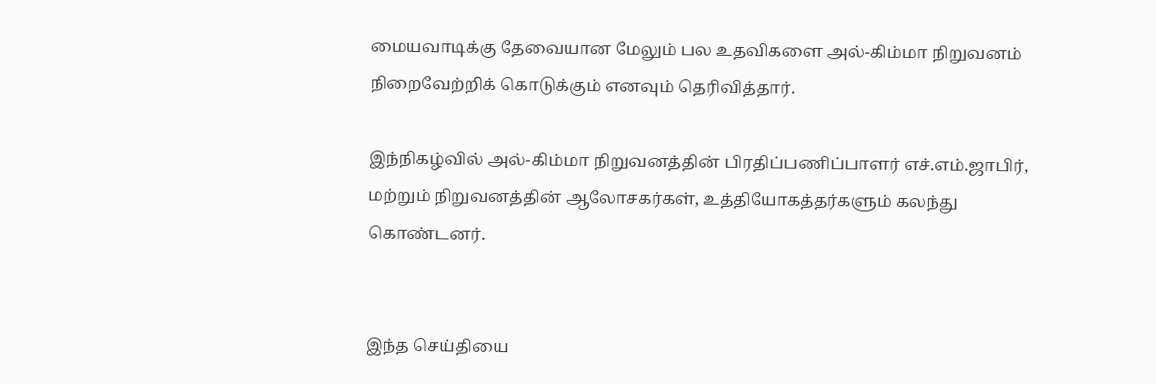மையவாடிக்கு தேவையான மேலும் பல உதவிகளை அல்-கிம்மா நிறுவனம் நிறைவேற்றிக் கொடுக்கும் எனவும் தெரிவித்தார்.

இந்நிகழ்வில் அல்-கிம்மா நிறுவனத்தின் பிரதிப்பணிப்பாளர் எச்.எம்.ஜாபிர், மற்றும் நிறுவனத்தின் ஆலோசகர்கள், உத்தியோகத்தர்களும் கலந்து கொண்டனர்.


இந்த செய்தியை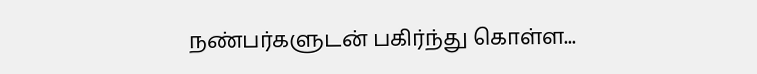நண்பர்களுடன் பகிர்ந்து கொள்ள...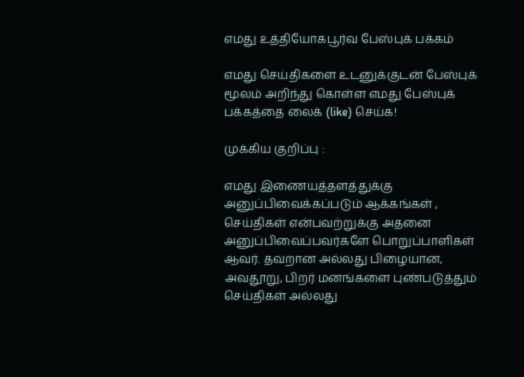எமது உத்தியோகபூர்வ பேஸ்புக் பக்கம்

எமது செய்திகளை உடனுக்குடன் பேஸ்புக் மூலம் அறிந்து கொள்ள எமது பேஸ்புக் பக்கத்தை லைக் (like) செய்க!

முக்கிய குறிப்பு :

எமது இணையத்தளத்துக்கு அனுப்பிவைக்கப்படும் ஆக்கங்கள் , செய்திகள் என்பவற்றுக்கு அதனை அனுப்பிவைப்பவர்களே பொறுப்பாளிகள் ஆவர். தவறான அல்லது பிழையான, அவதூறு, பிறர் மனங்களை புண்படுத்தும் செய்திகள் அல்லது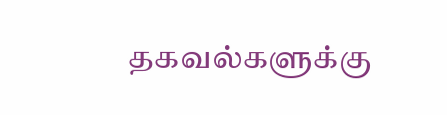தகவல்களுக்கு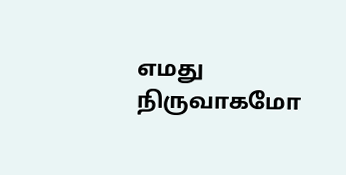எமது நிருவாகமோ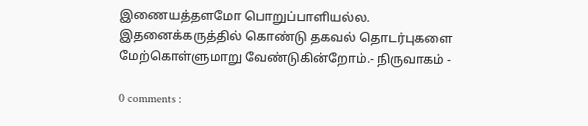இணையத்தளமோ பொறுப்பாளியல்ல. இதனைக்கருத்தில் கொண்டு தகவல் தொடர்புகளை மேற்கொள்ளுமாறு வேண்டுகின்றோம்.- நிருவாகம் -

0 comments :